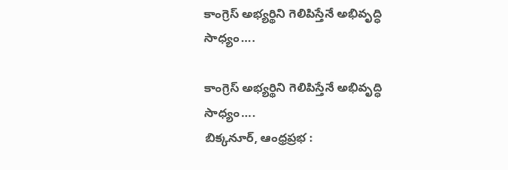కాంగ్రెస్ అభ్యర్థిని గెలిపిస్తేనే అభివృద్ధి సాధ్యం….

కాంగ్రెస్ అభ్యర్థిని గెలిపిస్తేనే అభివృద్ధి సాధ్యం….
బిక్కనూర్, ఆంధ్రప్రభ :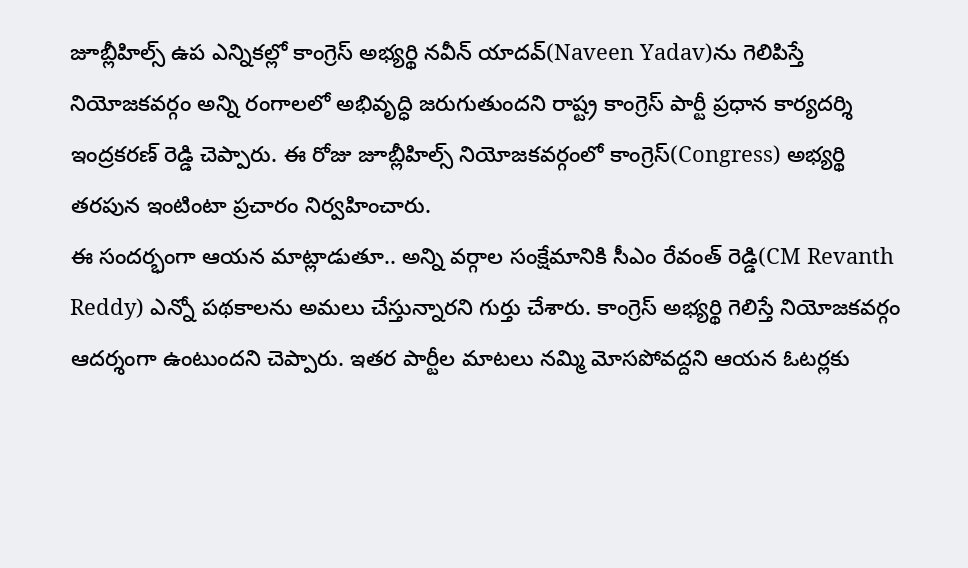జూబ్లీహిల్స్ ఉప ఎన్నికల్లో కాంగ్రెస్ అభ్యర్థి నవీన్ యాదవ్(Naveen Yadav)ను గెలిపిస్తే నియోజకవర్గం అన్ని రంగాలలో అభివృద్ధి జరుగుతుందని రాష్ట్ర కాంగ్రెస్ పార్టీ ప్రధాన కార్యదర్శి ఇంద్రకరణ్ రెడ్డి చెప్పారు. ఈ రోజు జూబ్లీహిల్స్ నియోజకవర్గంలో కాంగ్రెస్(Congress) అభ్యర్థి తరపున ఇంటింటా ప్రచారం నిర్వహించారు.
ఈ సందర్భంగా ఆయన మాట్లాడుతూ.. అన్ని వర్గాల సంక్షేమానికి సీఎం రేవంత్ రెడ్డి(CM Revanth Reddy) ఎన్నో పథకాలను అమలు చేస్తున్నారని గుర్తు చేశారు. కాంగ్రెస్ అభ్యర్థి గెలిస్తే నియోజకవర్గం ఆదర్శంగా ఉంటుందని చెప్పారు. ఇతర పార్టీల మాటలు నమ్మి మోసపోవద్దని ఆయన ఓటర్లకు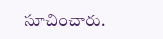సూచించారు.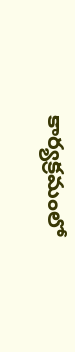కార్యక్రమంలో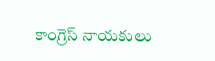కాంగ్రెస్ నాయకులు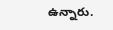ఉన్నారు.